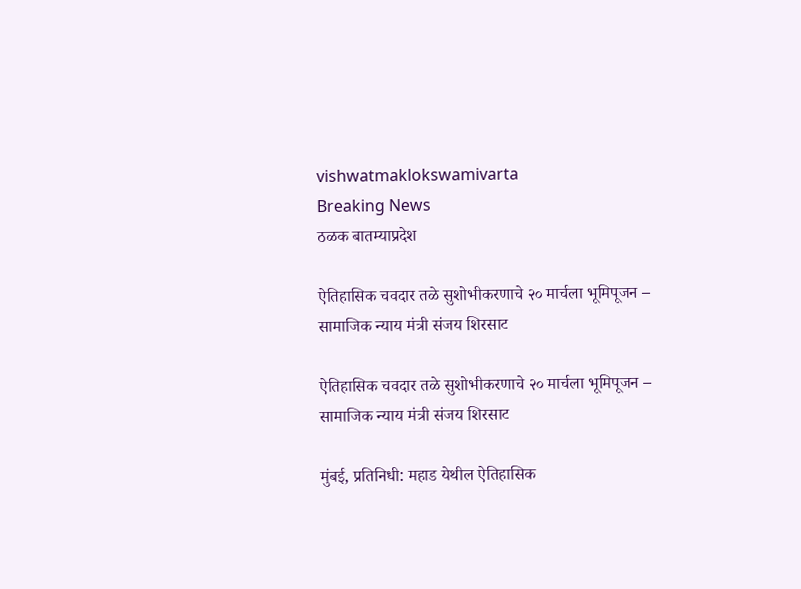vishwatmaklokswamivarta
Breaking News
ठळक बातम्याप्रदेश

ऐतिहासिक चवदार तळे सुशोभीकरणाचे २० मार्चला भूमिपूजन – सामाजिक न्याय मंत्री संजय शिरसाट

ऐतिहासिक चवदार तळे सुशोभीकरणाचे २० मार्चला भूमिपूजन – सामाजिक न्याय मंत्री संजय शिरसाट

मुंबई, प्रतिनिधी: महाड येथील ऐतिहासिक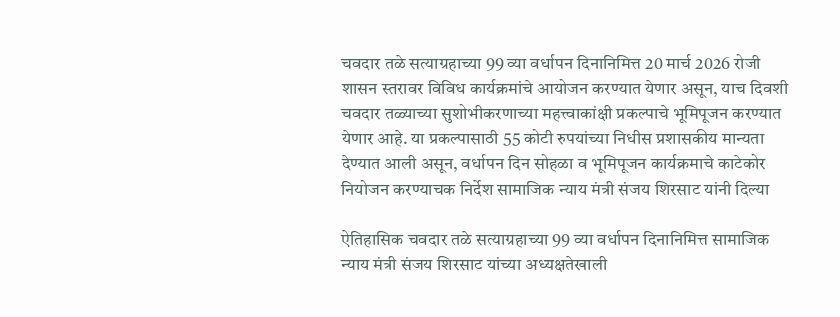चवदार तळे सत्याग्रहाच्या 99 व्या वर्धापन दिनानिमित्त 20 मार्च 2026 रोजी शासन स्तरावर विविध कार्यक्रमांचे आयोजन करण्यात येणार असून, याच दिवशी चवदार तळ्याच्या सुशोभीकरणाच्या महत्त्वाकांक्षी प्रकल्पाचे भूमिपूजन करण्यात येणार आहे. या प्रकल्पासाठी 55 कोटी रुपयांच्या निधीस प्रशासकीय मान्यता देण्यात आली असून, वर्धापन दिन सोहळा व भूमिपूजन कार्यक्रमाचे काटेकोर नियोजन करण्याचक निर्देश सामाजिक न्याय मंत्री संजय शिरसाट यांनी दिल्या

ऐतिहासिक चवदार तळे सत्याग्रहाच्या 99 व्या वर्धापन दिनानिमित्त सामाजिक न्याय मंत्री संजय शिरसाट यांच्या अध्यक्षतेखाली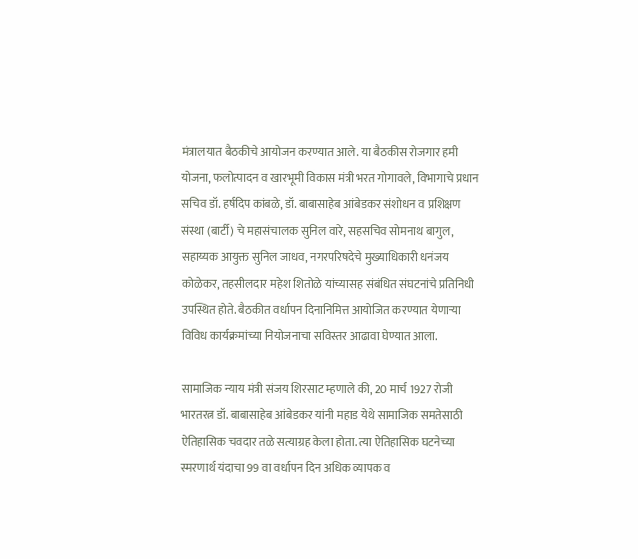मंत्रालयात बैठकीचे आयोजन करण्यात आले. या बैठकीस रोजगार हमी योजना, फलोत्पादन व खारभूमी विकास मंत्री भरत गोगावले, विभागाचे प्रधान सचिव डॉ. हर्षदिप कांबळे, डॉ. बाबासाहेब आंबेडकर संशोधन व प्रशिक्षण संस्था (बार्टी) चे महासंचालक सुनिल वारे, सहसचिव सोमनाथ बागुल, सहाय्यक आयुक्त सुनिल जाधव, नगरपरिषदेचे मुख्याधिकारी धनंजय कोळेकर, तहसीलदार महेश शितोळे यांच्यासह संबंधित संघटनांचे प्रतिनिधी उपस्थित होते. बैठकीत वर्धापन दिनानिमित्त आयोजित करण्यात येणाऱ्या विविध कार्यक्रमांच्या नियोजनाचा सविस्तर आढावा घेण्यात आला.

सामाजिक न्याय मंत्री संजय शिरसाट म्हणाले की, 20 मार्च 1927 रोजी भारतरत्न डॉ. बाबासाहेब आंबेडकर यांनी महाड येथे सामाजिक समतेसाठी ऐतिहासिक चवदार तळे सत्याग्रह केला होता. त्या ऐतिहासिक घटनेच्या स्मरणार्थ यंदाचा 99 वा वर्धापन दिन अधिक व्यापक व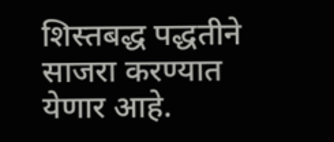शिस्तबद्ध पद्धतीने साजरा करण्यात येणार आहे.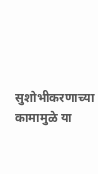सुशोभीकरणाच्या कामामुळे या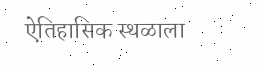ऐतिहासिक स्थळाला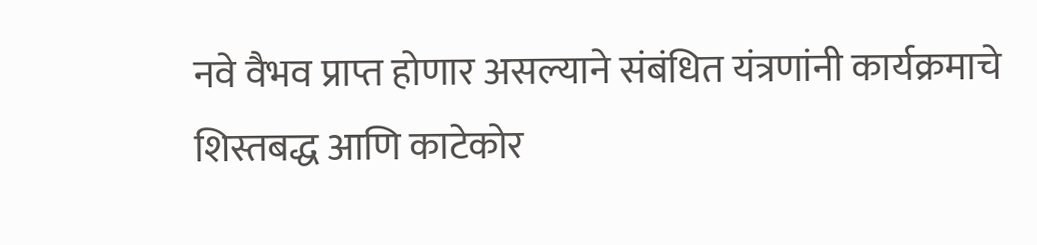नवे वैभव प्राप्त होणार असल्याने संबंधित यंत्रणांनी कार्यक्रमाचे शिस्तबद्ध आणि काटेकोर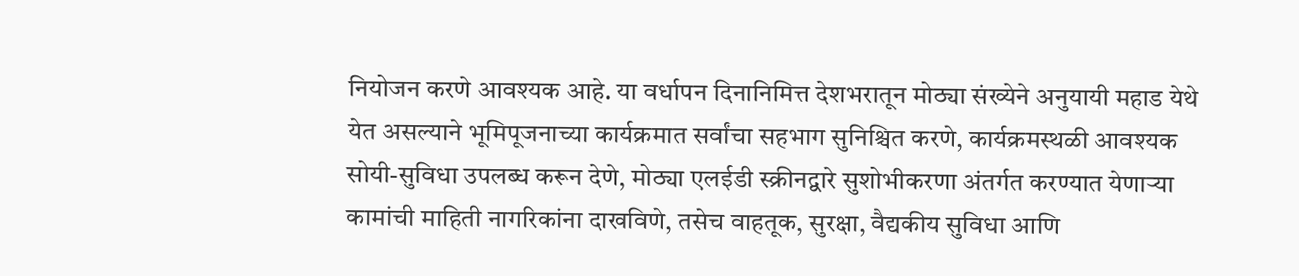नियोजन करणे आवश्यक आहे. या वर्धापन दिनानिमित्त देशभरातून मोठ्या संख्येने अनुयायी महाड येथे येत असल्याने भूमिपूजनाच्या कार्यक्रमात सर्वांचा सहभाग सुनिश्चित करणे, कार्यक्रमस्थळी आवश्यक सोयी-सुविधा उपलब्ध करून देणे, मोठ्या एलईडी स्क्रीनद्वारे सुशोभीकरणा अंतर्गत करण्यात येणाऱ्या कामांची माहिती नागरिकांना दाखविणे, तसेच वाहतूक, सुरक्षा, वैद्यकीय सुविधा आणि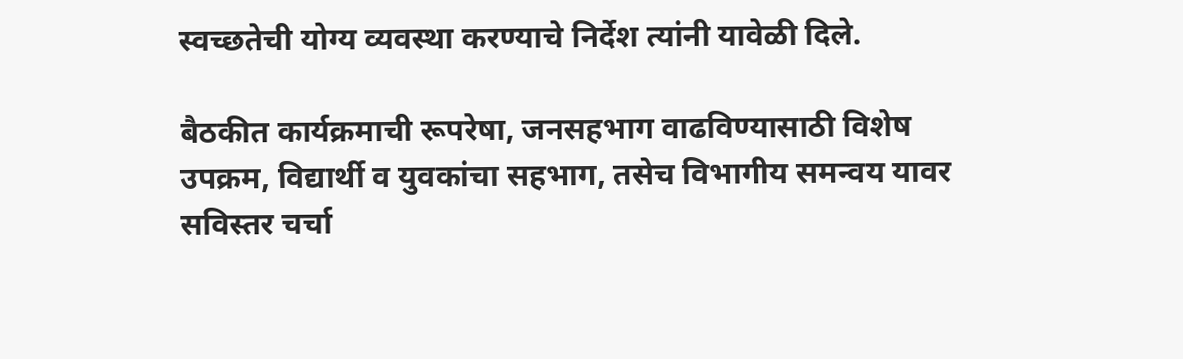स्वच्छतेची योग्य व्यवस्था करण्याचे निर्देश त्यांनी यावेळी दिले.

बैठकीत कार्यक्रमाची रूपरेषा, जनसहभाग वाढविण्यासाठी विशेष उपक्रम, विद्यार्थी व युवकांचा सहभाग, तसेच विभागीय समन्वय यावर सविस्तर चर्चा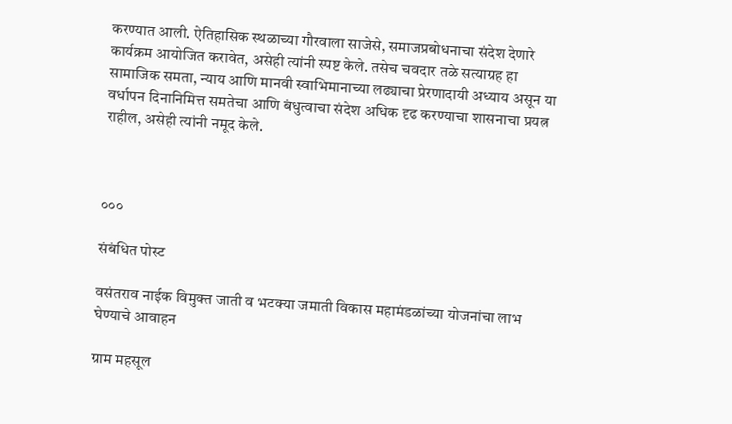करण्यात आली. ऐतिहासिक स्थळाच्या गौरवाला साजेसे, समाजप्रबोधनाचा संदेश देणारे कार्यक्रम आयोजित करावेत, असेही त्यांनी स्पष्ट केले. तसेच चवदार तळे सत्याग्रह हा सामाजिक समता, न्याय आणि मानवी स्वाभिमानाच्या लढ्याचा प्रेरणादायी अध्याय असून या वर्धापन दिनानिमित्त समतेचा आणि बंधुत्वाचा संदेश अधिक दृढ करण्याचा शासनाचा प्रयत्न राहील, असेही त्यांनी नमूद केले.



०००

संबंधित पोस्ट

वसंतराव नाईक विमुक्त जाती व भटक्या जमाती विकास महामंडळांच्या योजनांचा लाभ घेण्याचे आवाहन

ग्राम महसूल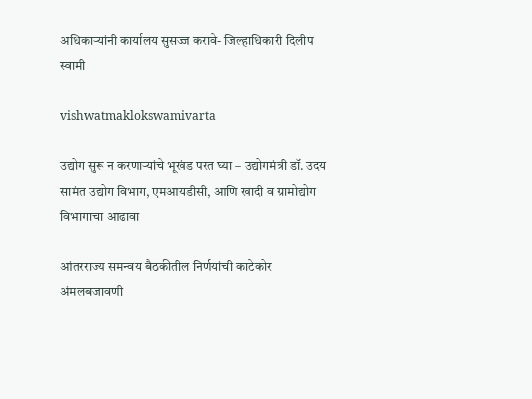अधिकाऱ्यांनी कार्यालय सुसज्ज करावे- जिल्हाधिकारी दिलीप स्वामी

vishwatmaklokswamivarta

उद्योग सुरू न करणाऱ्यांचे भूखंड परत घ्या – उद्योगमंत्री डॉ. उदय सामंत उद्योग विभाग, एमआयडीसी, आणि खादी व ग्रामोद्योग विभागाचा आढावा

आंतरराज्य समन्वय बैठकीतील निर्णयांची काटेकोर अंमलबजावणी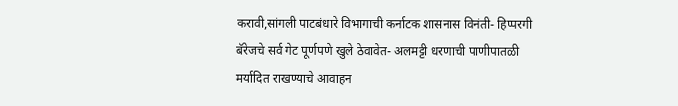करावी,सांगली पाटबंधारे विभागाची कर्नाटक शासनास विनंती- हिप्परगी बॅरेजचे सर्व गेट पूर्णपणे खुले ठेवावेत- अलमट्टी धरणाची पाणीपातळी मर्यादित राखण्याचे आवाहन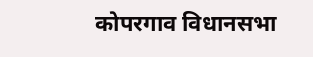कोपरगाव विधानसभा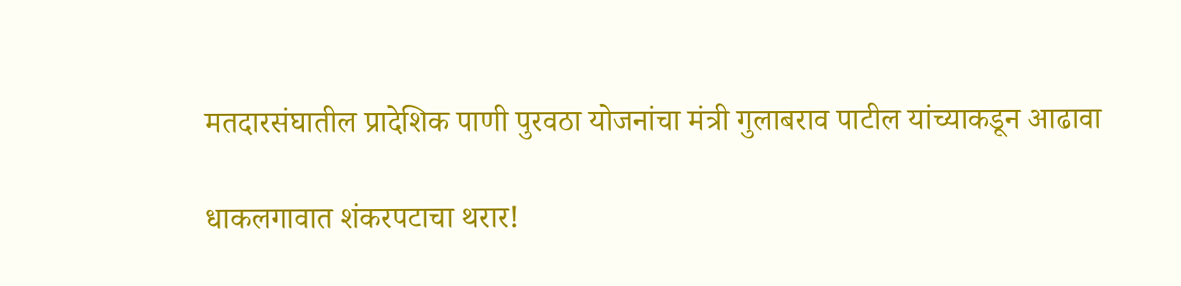मतदारसंघातील प्रादेशिक पाणी पुरवठा योजनांचा मंत्री गुलाबराव पाटील यांच्याकडून आढावा

धाकलगावात शंकरपटाचा थरार!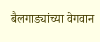बैलगाड्यांच्या वेगवान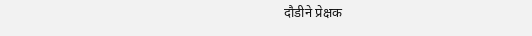दौडीने प्रेक्षक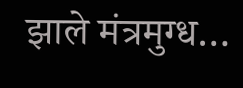झाले मंत्रमुग्ध…